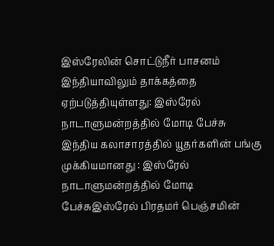இஸ்ரேலின் சொட்டுநீர் பாசனம் இந்தியாவிலும் தாக்கத்தை ஏற்படுத்தியுள்ளது: இஸ்ரேல் நாடாளுமன்றத்தில் மோடி பேச்சு இந்திய கலாசாரத்தில் யூதர்களின் பங்கு முக்கியமானது : இஸ்ரேல் நாடாளுமன்றத்தில் மோடி பேச்சுஇஸ்ரேல் பிரதமர் பெஞ்சமின்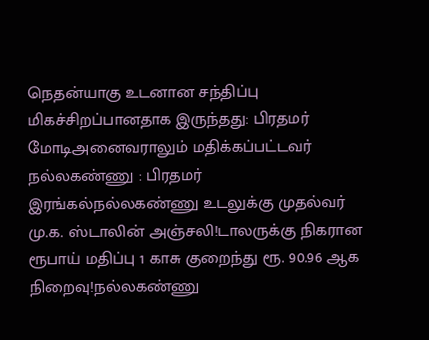நெதன்யாகு உடனான சந்திப்பு மிகச்சிறப்பானதாக இருந்தது: பிரதமர் மோடிஅனைவராலும் மதிக்கப்பட்டவர் நல்லகண்ணு : பிரதமர் இரங்கல்நல்லகண்ணு உடலுக்கு முதல்வர் மு.க. ஸ்டாலின் அஞ்சலி!டாலருக்கு நிகரான ரூபாய் மதிப்பு 1 காசு குறைந்து ரூ. 90.96 ஆக நிறைவு!நல்லகண்ணு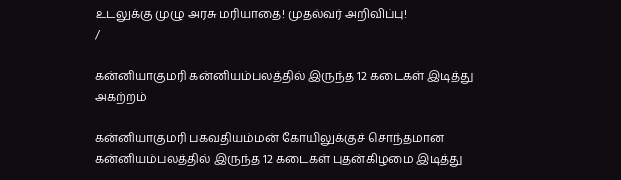உடலுக்கு முழு அரசு மரியாதை! முதல்வர் அறிவிப்பு!
/

கன்னியாகுமரி கன்னியம்பலத்தில் இருந்த 12 கடைகள் இடித்து அகற்றம்

கன்னியாகுமரி பகவதியம்மன் கோயிலுக்குச் சொந்தமான கன்னியம்பலத்தில் இருந்த 12 கடைகள் புதன்கிழமை இடித்து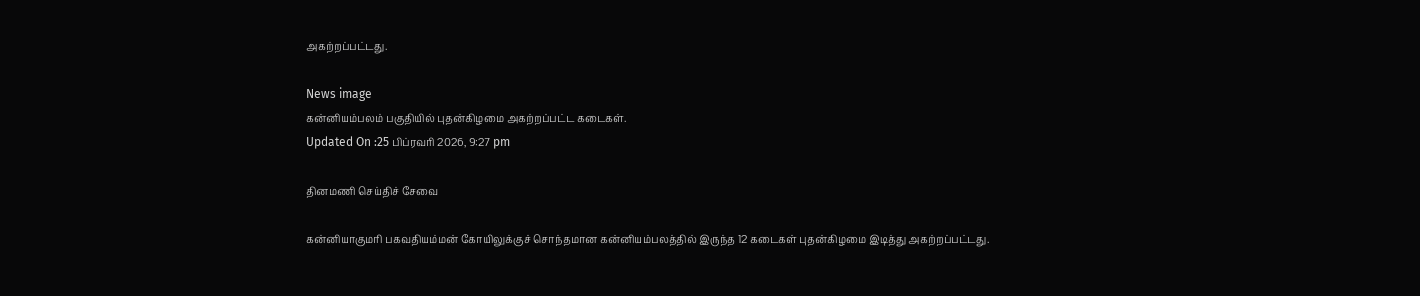அகற்றப்பட்டது.

News image
கன்னியம்பலம் பகுதியில் புதன்கிழமை அகற்றப்பட்ட கடைகள்.
Updated On :25 பிப்ரவரி 2026, 9:27 pm

தினமணி செய்திச் சேவை

கன்னியாகுமரி பகவதியம்மன் கோயிலுக்குச் சொந்தமான கன்னியம்பலத்தில் இருந்த 12 கடைகள் புதன்கிழமை இடித்து அகற்றப்பட்டது.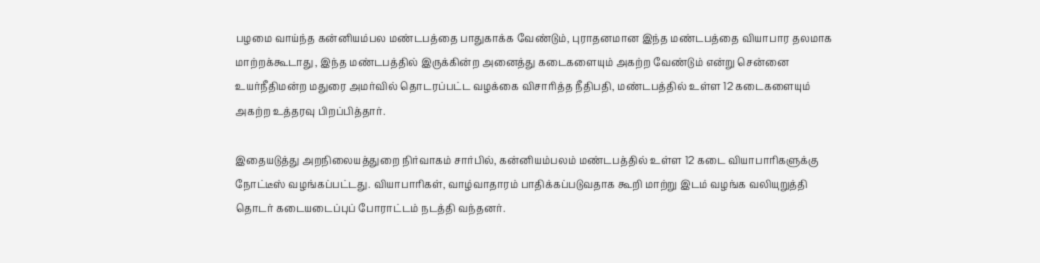பழமை வாய்ந்த கன்னியம்பல மண்டபத்தை பாதுகாக்க வேண்டும், புராதனமான இந்த மண்டபத்தை வியாபார தலமாக மாற்றக்கூடாது , இந்த மண்டபத்தில் இருக்கின்ற அனைத்து கடைகளையும் அகற்ற வேண்டும் என்று சென்னை உயர்நீதிமன்ற மதுரை அமர்வில் தொடரப்பட்ட வழக்கை விசாரித்த நீதிபதி, மண்டபத்தில் உள்ள 12 கடைகளையும் அகற்ற உத்தரவு பிறப்பித்தார்.

இதையடுத்து அறநிலையத்துறை நிர்வாகம் சார்பில், கன்னியம்பலம் மண்டபத்தில் உள்ள 12 கடை வியாபாரிகளுக்கு நோட்டீஸ் வழங்கப்பட்டது. வியாபாரிகள், வாழ்வாதாரம் பாதிக்கப்படுவதாக கூறி மாற்று இடம் வழங்க வலியுறுத்தி தொடர் கடையடைப்புப் போராட்டம் நடத்தி வந்தனர்.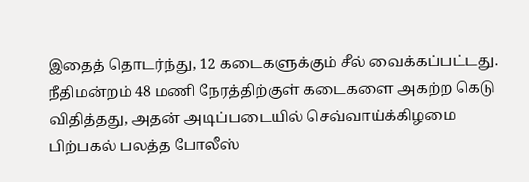இதைத் தொடர்ந்து, 12 கடைகளுக்கும் சீல் வைக்கப்பட்டது. நீதிமன்றம் 48 மணி நேரத்திற்குள் கடைகளை அகற்ற கெடு விதித்தது, அதன் அடிப்படையில் செவ்வாய்க்கிழமை பிற்பகல் பலத்த போலீஸ்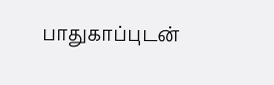பாதுகாப்புடன்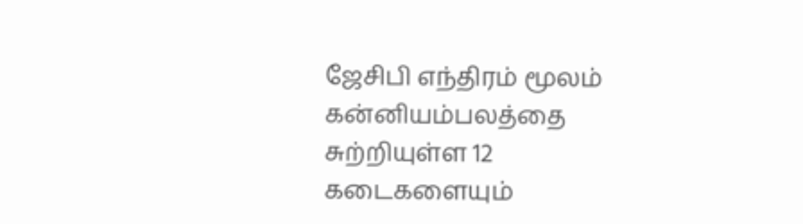ஜேசிபி எந்திரம் மூலம் கன்னியம்பலத்தை சுற்றியுள்ள 12 கடைகளையும்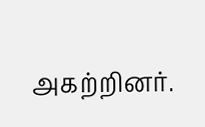அகற்றினர்.